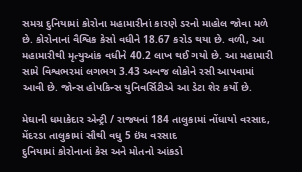સમગ્ર દુનિયામાં કોરોના મહામારીનાં કારણે ડરનો માહોલ જોવા મળે છે. કોરોનાનાં વૈશ્વિક કેસો વધીને 18.67 કરોડ થયા છે. વળી, આ મહામારીથી મૃત્યુઆંક વધીને 40.2 લાખ થઈ ગયો છે. આ મહામારી સામે વિશ્વભરમાં લગભગ 3.43 અબજ લોકોને રસી આપવામાં આવી છે. જોન્સ હોપકિન્સ યુનિવર્સિટીએ આ ડેટા શેર કર્યો છે.

મેઘાની ધમાકેદાર એન્ટ્રી / રાજ્યનાં 184 તાલુકામાં નોંધાયો વરસાદ, મેંદરડા તાલુકામાં સૌથી વધુ 5 ઇંચ વરસાદ
દુનિયામાં કોરોનાનાં કેસ અને મોતનો આંકડો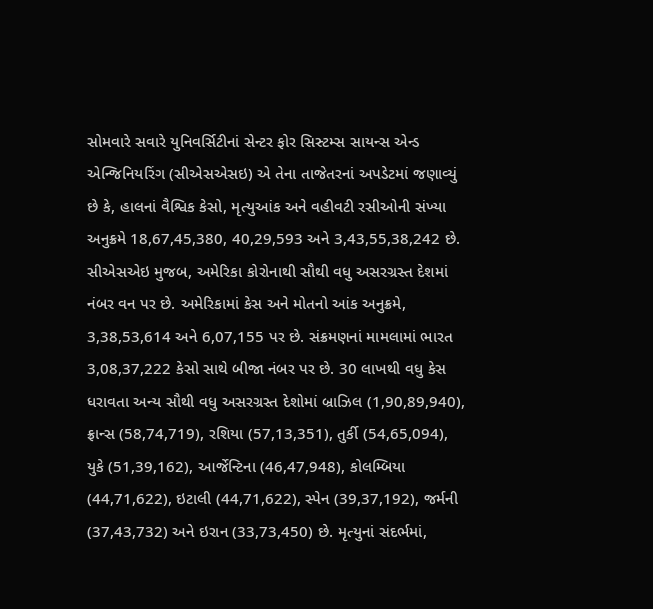સોમવારે સવારે યુનિવર્સિટીનાં સેન્ટર ફોર સિસ્ટમ્સ સાયન્સ એન્ડ એન્જિનિયરિંગ (સીએસએસઇ) એ તેના તાજેતરનાં અપડેટમાં જણાવ્યું છે કે, હાલનાં વૈશ્વિક કેસો, મૃત્યુઆંક અને વહીવટી રસીઓની સંખ્યા અનુક્રમે 18,67,45,380, 40,29,593 અને 3,43,55,38,242 છે. સીએસએઇ મુજબ, અમેરિકા કોરોનાથી સૌથી વધુ અસરગ્રસ્ત દેશમાં નંબર વન પર છે. અમેરિકામાં કેસ અને મોતનો આંક અનુક્રમે, 3,38,53,614 અને 6,07,155 પર છે. સંક્રમણનાં મામલામાં ભારત 3,08,37,222 કેસો સાથે બીજા નંબર પર છે. 30 લાખથી વધુ કેસ ધરાવતા અન્ય સૌથી વધુ અસરગ્રસ્ત દેશોમાં બ્રાઝિલ (1,90,89,940), ફ્રાન્સ (58,74,719), રશિયા (57,13,351), તુર્કી (54,65,094), યુકે (51,39,162), આર્જેન્ટિના (46,47,948), કોલમ્બિયા (44,71,622), ઇટાલી (44,71,622), સ્પેન (39,37,192), જર્મની (37,43,732) અને ઇરાન (33,73,450) છે. મૃત્યુનાં સંદર્ભમાં,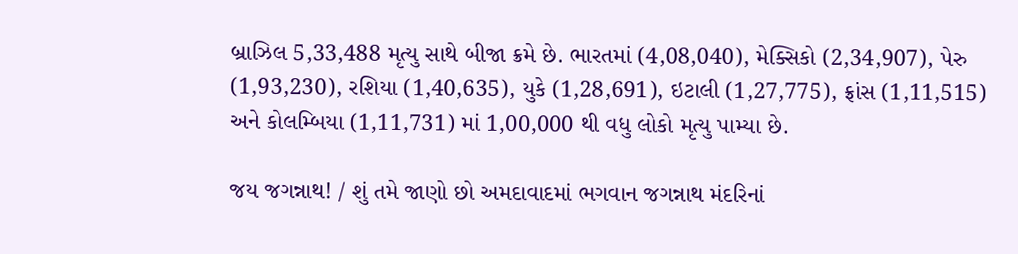બ્રાઝિલ 5,33,488 મૃત્યુ સાથે બીજા ક્રમે છે. ભારતમાં (4,08,040), મેક્સિકો (2,34,907), પેરુ (1,93,230), રશિયા (1,40,635), યુકે (1,28,691), ઇટાલી (1,27,775), ફ્રાંસ (1,11,515) અને કોલમ્બિયા (1,11,731) માં 1,00,000 થી વધુ લોકો મૃત્યુ પામ્યા છે.

જય જગન્નાથ! / શું તમે જાણો છો અમદાવાદમાં ભગવાન જગન્નાથ મંદરિનાં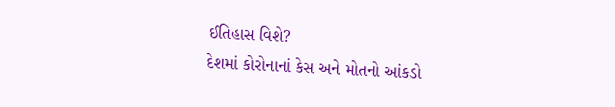ઈતિહાસ વિશે?
દેશમાં કોરોનાનાં કેસ અને મોતનો આંકડો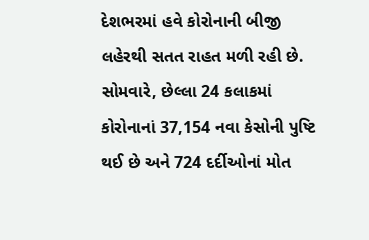દેશભરમાં હવે કોરોનાની બીજી લહેરથી સતત રાહત મળી રહી છે. સોમવારે, છેલ્લા 24 કલાકમાં કોરોનાનાં 37,154 નવા કેસોની પુષ્ટિ થઈ છે અને 724 દર્દીઓનાં મોત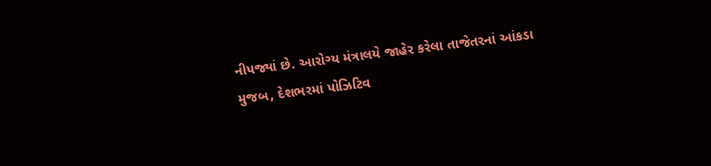નીપજ્યાં છે. આરોગ્ય મંત્રાલયે જાહેર કરેલા તાજેતરનાં આંકડા મુજબ, દેશભરમાં પોઝિટિવ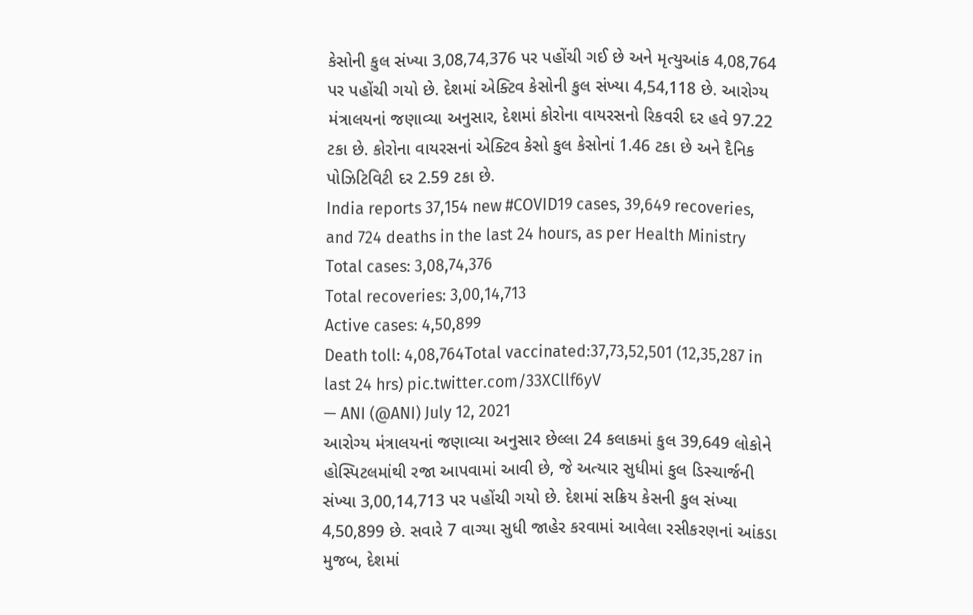કેસોની કુલ સંખ્યા 3,08,74,376 પર પહોંચી ગઈ છે અને મૃત્યુઆંક 4,08,764 પર પહોંચી ગયો છે. દેશમાં એક્ટિવ કેસોની કુલ સંખ્યા 4,54,118 છે. આરોગ્ય મંત્રાલયનાં જણાવ્યા અનુસાર, દેશમાં કોરોના વાયરસનો રિકવરી દર હવે 97.22 ટકા છે. કોરોના વાયરસનાં એક્ટિવ કેસો કુલ કેસોનાં 1.46 ટકા છે અને દૈનિક પોઝિટિવિટી દર 2.59 ટકા છે.
India reports 37,154 new #COVID19 cases, 39,649 recoveries, and 724 deaths in the last 24 hours, as per Health Ministry
Total cases: 3,08,74,376
Total recoveries: 3,00,14,713
Active cases: 4,50,899
Death toll: 4,08,764Total vaccinated:37,73,52,501 (12,35,287 in last 24 hrs) pic.twitter.com/33XCllf6yV
— ANI (@ANI) July 12, 2021
આરોગ્ય મંત્રાલયનાં જણાવ્યા અનુસાર છેલ્લા 24 કલાકમાં કુલ 39,649 લોકોને હોસ્પિટલમાંથી રજા આપવામાં આવી છે, જે અત્યાર સુધીમાં કુલ ડિસ્ચાર્જની સંખ્યા 3,00,14,713 પર પહોંચી ગયો છે. દેશમાં સક્રિય કેસની કુલ સંખ્યા 4,50,899 છે. સવારે 7 વાગ્યા સુધી જાહેર કરવામાં આવેલા રસીકરણનાં આંકડા મુજબ, દેશમાં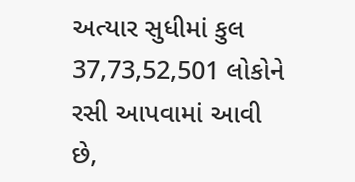અત્યાર સુધીમાં કુલ 37,73,52,501 લોકોને રસી આપવામાં આવી છે,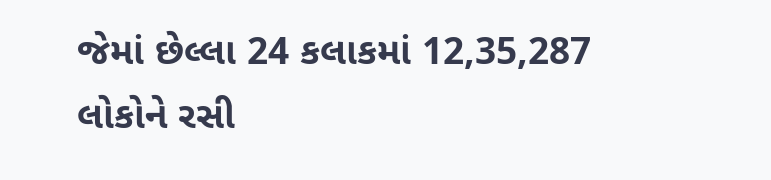જેમાં છેલ્લા 24 કલાકમાં 12,35,287 લોકોને રસી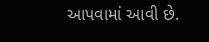આપવામાં આવી છે.